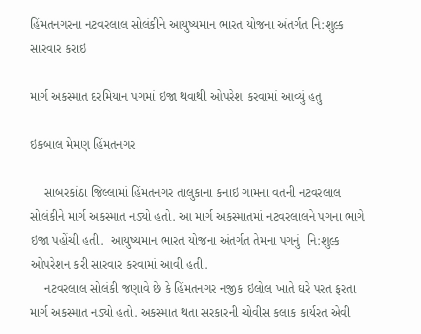હિંમતનગરના નટવરલાલ સોલંકીને આયુષ્યમાન ભારત યોજના અંતર્ગત નિ:શુલ્ક સારવાર કરાઇ

માર્ગ અકસ્માત દરમિયાન પગમાં ઇજા થવાથી ઓપરેશ કરવામાં આવ્યું હતુ

ઇકબાલ મેમણ હિંમતનગર

    સાબરકાંઠા જિલ્લામાં હિંમતનગર તાલુકાના કનાઇ ગામના વતની નટવરલાલ સોલંકીને માર્ગ અકસ્માત નડ્યો હતો. આ માર્ગ અકસ્માતમાં નટવરલાલને પગના ભાગે ઇજા પહોંચી હતી.  આયુષ્યમાન ભારત યોજના અંતર્ગત તેમના પગનું  નિ:શુલ્ક ઓપરેશન કરી સારવાર કરવામાં આવી હતી.
    નટવરલાલ સોલંકી જણાવે છે કે હિંમતનગર નજીક ઇલોલ ખાતે ઘરે પરત ફરતા માર્ગ અકસ્માત નડ્યો હતો. અકસ્માત થતા સરકારની ચોવીસ કલાક કાર્યરત એવી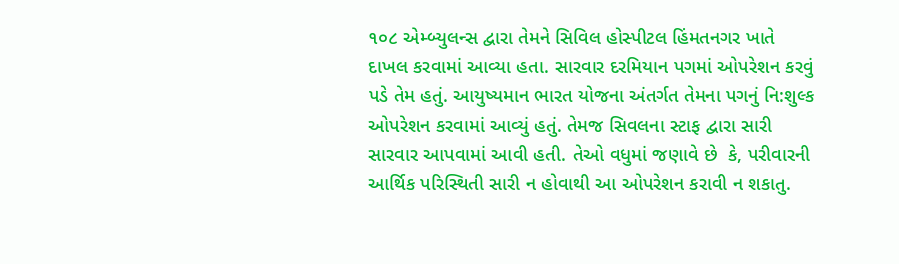૧૦૮ એમ્બ્યુલન્સ દ્વારા તેમને સિવિલ હોસ્પીટલ હિંમતનગર ખાતે દાખલ કરવામાં આવ્યા હતા. સારવાર દરમિયાન પગમાં ઓપરેશન કરવું પડે તેમ હતું. આયુષ્યમાન ભારત યોજના અંતર્ગત તેમના પગનું નિ:શુલ્ક ઓપરેશન કરવામાં આવ્યું હતું. તેમજ સિવલના સ્ટાફ દ્વારા સારી સારવાર આપવામાં આવી હતી. તેઓ વધુમાં જણાવે છે  કે, પરીવારની આર્થિક પરિસ્થિતી સારી ન હોવાથી આ ઓપરેશન કરાવી ન શકાતુ.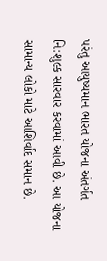પરંતુ આયુષ્યમાન ભારત યોજના અંતર્ગત નિ:શુલ્ક સારવાર કરવામાં આવી છે. આ યોજના સામાન્ય લોકો માટે આશિર્વાદ સમાન છે.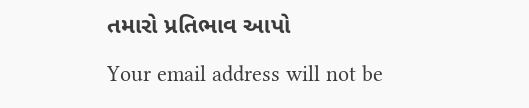તમારો પ્રતિભાવ આપો

Your email address will not be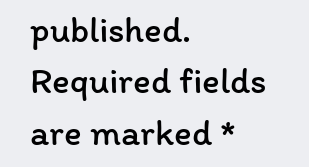published. Required fields are marked *